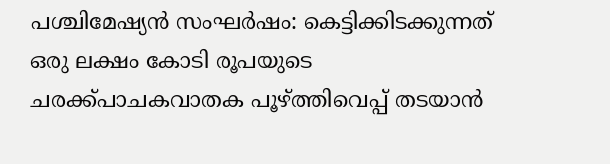പശ്ചിമേഷ്യന്‍ സംഘര്‍ഷം: കെട്ടിക്കിടക്കുന്നത് ഒരു ലക്ഷം കോടി രൂപയുടെ ചരക്ക്പാചകവാതക പൂഴ്ത്തിവെപ്പ് തടയാന്‍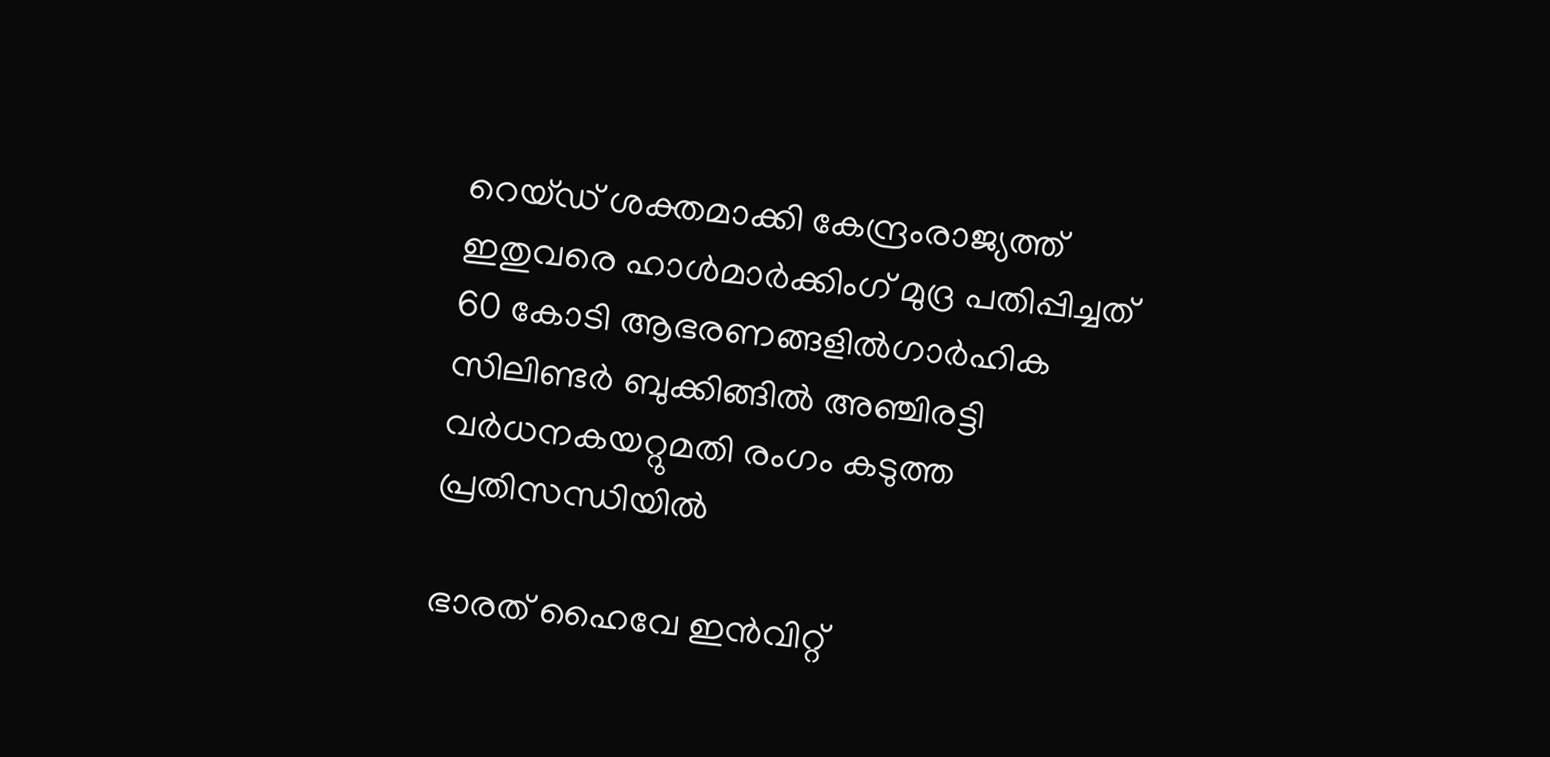റെയ്ഡ് ശക്തമാക്കി കേന്ദ്രംരാജ്യത്ത് ഇതുവരെ ഹാള്‍മാര്‍ക്കിംഗ് മുദ്ര പതിപ്പിച്ചത് 60 കോടി ആഭരണങ്ങളില്‍ഗാർഹിക സിലിണ്ടർ ബുക്കിങ്ങിൽ അഞ്ചിരട്ടി വർധനകയറ്റുമതി രംഗം കടുത്ത പ്രതിസന്ധിയിൽ

ഭാരത് ഹൈവേ ഇന്‍വിറ്റ്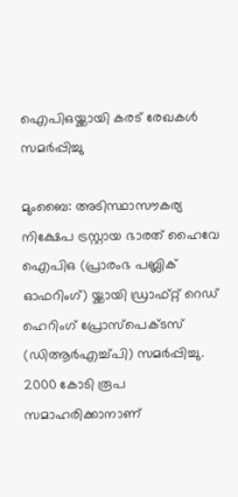ഐപിഒയ്ക്കായി കരട് രേഖകള്‍ സമര്‍പ്പിച്ചു

മുംബൈ: അടിസ്ഥാസൗകര്യ നിക്ഷേപ ട്രസ്റ്റായ ഭാരത് ഹൈവേ ഐപിഒ (പ്രാരംഭ പബ്ലിക് ഓഫറിംഗ്) യ്ക്കായി ഡ്രാഫ്റ്റ് റെഡ് ഹെറിംഗ് പ്രോസ്‌പെക്ടസ് (ഡിആര്‍എച്ച്പി) സമര്‍പ്പിച്ചു. 2000 കോടി രൂപ സമാഹരിക്കാനാണ്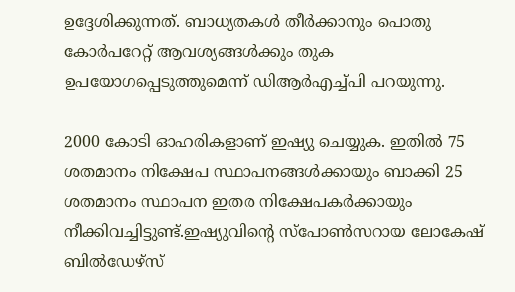ഉദ്ദേശിക്കുന്നത്. ബാധ്യതകള്‍ തീര്‍ക്കാനും പൊതു കോര്‍പറേറ്റ് ആവശ്യങ്ങള്‍ക്കും തുക ഉപയോഗപ്പെടുത്തുമെന്ന് ഡിആര്‍എച്ച്പി പറയുന്നു.

2000 കോടി ഓഹരികളാണ് ഇഷ്യു ചെയ്യുക. ഇതില്‍ 75 ശതമാനം നിക്ഷേപ സ്ഥാപനങ്ങള്‍ക്കായും ബാക്കി 25 ശതമാനം സ്ഥാപന ഇതര നിക്ഷേപകര്‍ക്കായും നീക്കിവച്ചിട്ടുണ്ട്.ഇഷ്യുവിന്റെ സ്‌പോണ്‍സറായ ലോകേഷ് ബില്‍ഡേഴ്‌സ്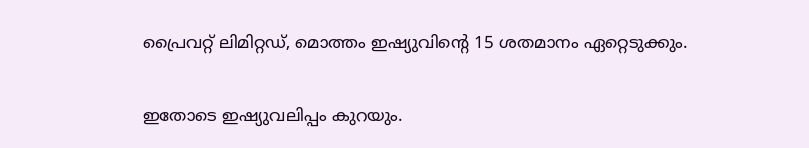പ്രൈവറ്റ് ലിമിറ്റഡ്, മൊത്തം ഇഷ്യുവിന്റെ 15 ശതമാനം ഏറ്റെടുക്കും.

ഇതോടെ ഇഷ്യുവലിപ്പം കുറയും.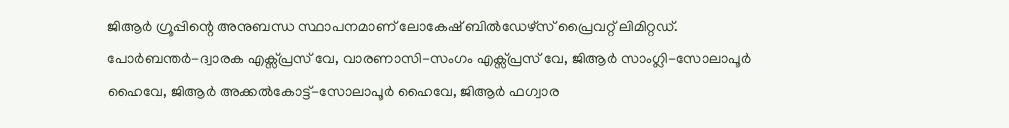ജിആര്‍ ഗ്രൂപ്പിന്റെ അനുബന്ധ സ്ഥാപനമാണ് ലോകേഷ് ബില്‍ഡേഴ്‌സ് പ്രൈവറ്റ് ലിമിറ്റഡ്. പോര്‍ബന്തര്‍-ദ്വാരക എക്സ്പ്രസ് വേ, വാരണാസി-സംഗം എക്സ്പ്രസ് വേ, ജിആര്‍ സാംഗ്ലി-സോലാപൂര്‍ ഹൈവേ, ജിആര്‍ അക്കല്‍കോട്ട്-സോലാപൂര്‍ ഹൈവേ, ജിആര്‍ ഫഗ്വാര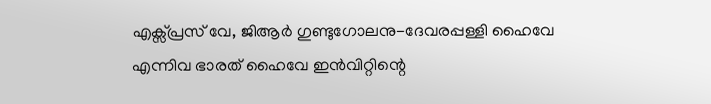എക്സ്പ്രസ് വേ, ജിആര്‍ ഗുണ്ടുഗോലനു-ദേവരപ്പള്ളി ഹൈവേ എന്നിവ ഭാരത് ഹൈവേ ഇന്‍വിറ്റിന്റെ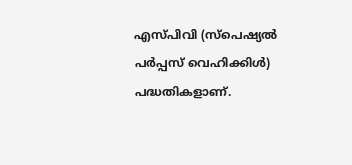എസ്പിവി (സ്‌പെഷ്യല്‍ പര്‍പ്പസ് വെഹിക്കിള്‍) പദ്ധതികളാണ്.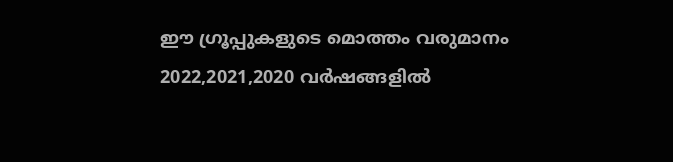ഈ ഗ്രൂപ്പുകളുടെ മൊത്തം വരുമാനം 2022,2021,2020 വര്‍ഷങ്ങളില്‍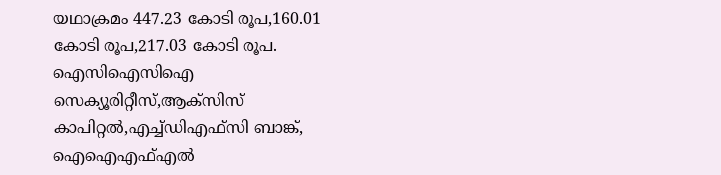യഥാക്രമം 447.23 കോടി രൂപ,160.01 കോടി രൂപ,217.03 കോടി രൂപ. ഐസിഐസിഐ സെക്യൂരിറ്റീസ്,ആക്‌സിസ് കാപിറ്റല്‍,എച്ച്ഡിഎഫ്‌സി ബാങ്ക്, ഐഐഎഫ്എല്‍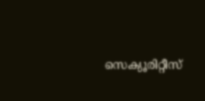സെക്യൂരിറ്റീസ്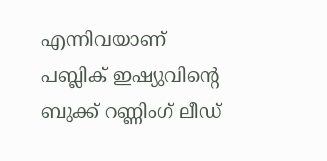എന്നിവയാണ് പബ്ലിക് ഇഷ്യുവിന്റെ ബുക്ക് റണ്ണിംഗ് ലീഡ്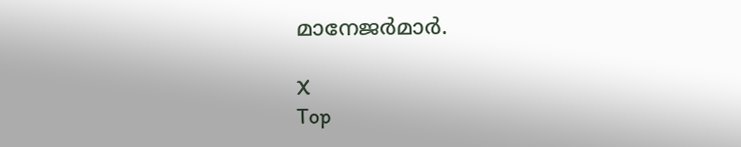മാനേജര്‍മാര്‍.

X
Top